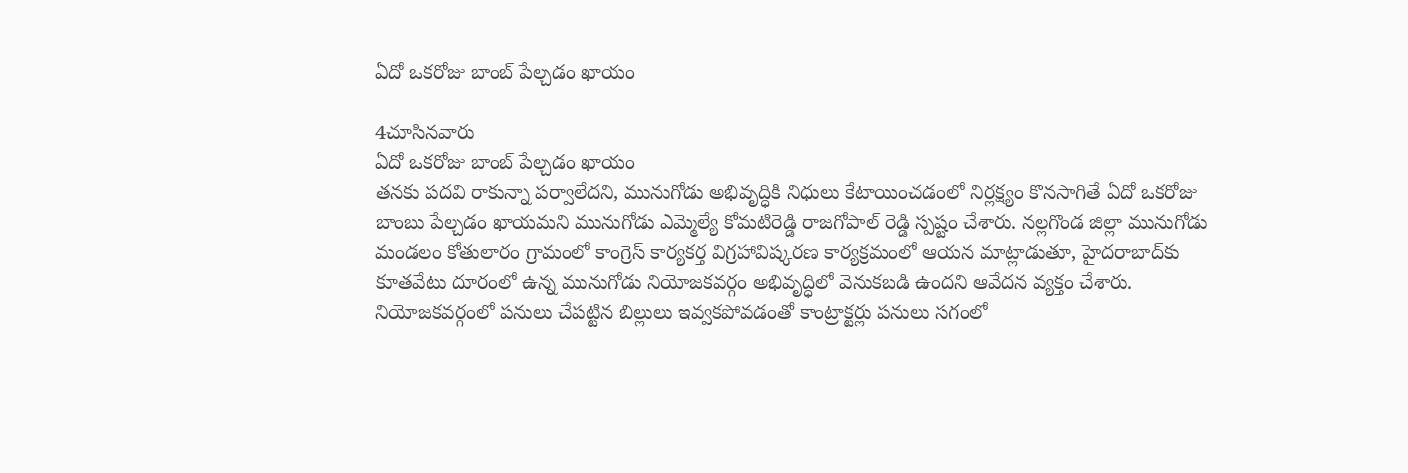ఏదో ఒకరోజు బాంబ్ పేల్చడం ఖాయం

4చూసినవారు
ఏదో ఒకరోజు బాంబ్ పేల్చడం ఖాయం
తనకు పదవి రాకున్నా పర్వాలేదని, మునుగోడు అభివృద్ధికి నిధులు కేటాయించడంలో నిర్లక్ష్యం కొనసాగితే ఏదో ఒకరోజు బాంబు పేల్చడం ఖాయమని మునుగోడు ఎమ్మెల్యే కోమటిరెడ్డి రాజగోపాల్ రెడ్డి స్పష్టం చేశారు. నల్లగొండ జిల్లా మునుగోడు మండలం కోతులారం గ్రామంలో కాంగ్రెస్ కార్యకర్త విగ్రహావిష్కరణ కార్యక్రమంలో ఆయన మాట్లాడుతూ, హైదరాబాద్‌కు కూతవేటు దూరంలో ఉన్న మునుగోడు నియోజకవర్గం అభివృద్ధిలో వెనుకబడి ఉందని ఆవేదన వ్యక్తం చేశారు. నియోజకవర్గంలో పనులు చేపట్టిన బిల్లులు ఇవ్వకపోవడంతో కాంట్రాక్టర్లు పనులు సగంలో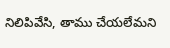నిలిపివేసి, తాము చేయలేమని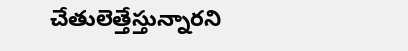చేతులెత్తేస్తున్నారని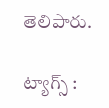తెలిపారు.

ట్యాగ్స్ :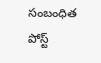సంబంధిత పోస్ట్